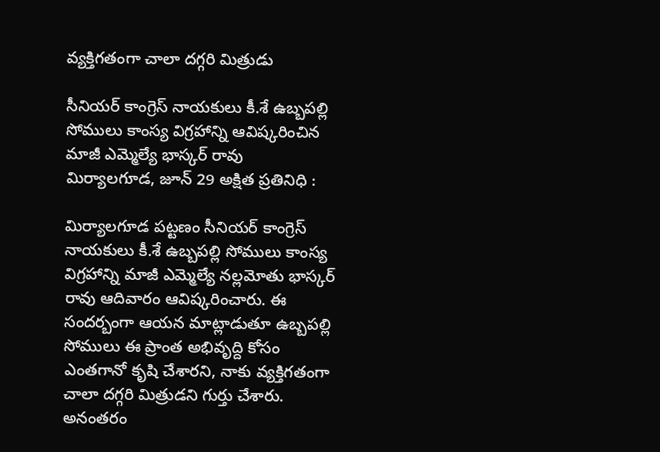వ్యక్తిగతంగా చాలా దగ్గరి మిత్రుడు

సీనియర్ కాంగ్రెస్ నాయకులు కీ.శే ఉబ్బపల్లి సోములు కాంస్య విగ్రహాన్ని ఆవిష్కరించిన మాజీ ఎమ్మెల్యే భాస్కర్ రావు
మిర్యాలగూడ, జూన్ 29 అక్షిత ప్రతినిధి :

మిర్యాలగూడ పట్టణం సీనియర్ కాంగ్రెస్ నాయకులు కీ.శే ఉబ్బపల్లి సోములు కాంస్య విగ్రహాన్ని మాజీ ఎమ్మెల్యే నల్లమోతు భాస్కర్ రావు ఆదివారం ఆవిష్కరించారు. ఈ సందర్బంగా ఆయన మాట్లాడుతూ ఉబ్బపల్లి సోములు ఈ ప్రాంత అభివృద్ది కోసం ఎంతగానో కృషి చేశారని, నాకు వ్యక్తిగతంగా చాలా దగ్గరి మిత్రుడని గుర్తు చేశారు. అనంతరం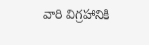వారి విగ్రహానికి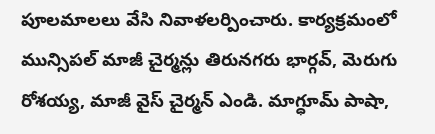పూలమాలలు వేసి నివాళలర్పించారు. కార్యక్రమంలో మున్సిపల్ మాజీ చైర్మన్లు తిరునగరు భార్గవ్, మెరుగు రోశయ్య, మాజీ వైస్ చైర్మన్ ఎండి. మాగ్ధూమ్ పాషా,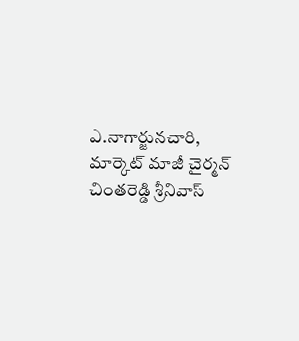ఎ.నాగార్జునచారి, మార్కెట్ మాజీ చైర్మన్ చింతరెడ్డి శ్రీనివాస్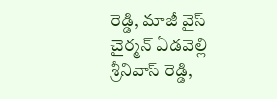రెడ్డి, మాజీ వైస్ చైర్మన్ ఏడవెల్లి శ్రీనివాస్ రెడ్డి,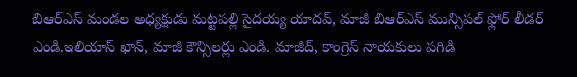బిఆర్ఎస్ మండల అధ్యక్షుడు మట్టపల్లి సైదయ్య యాదవ్, మాజీ బిఆర్ఎస్ మున్సిపల్ ఫ్లోర్ లీడర్ ఎండి.ఇలియాస్ ఖాన్, మాజీ కౌన్సిలర్లు ఎండి. మాజీద్, కాంగ్రెస్ నాయకులు పగిడి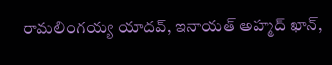రామలింగయ్య యాదవ్, ఇనాయత్ అహ్మద్ ఖాన్,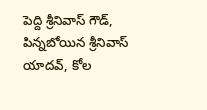పెద్ది శ్రీనివాస్ గౌడ్, పిన్నబోయిన శ్రీనివాస్ యాదవ్, కోల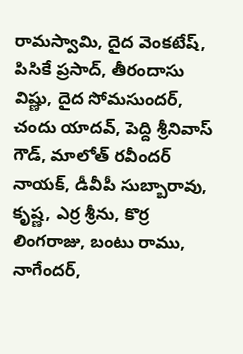రామస్వామి, దైద వెంకటేష్, పిసికే ప్రసాద్, తీరందాసు విష్ణు, దైద సోమసుందర్, చందు యాదవ్, పెద్ది శ్రీనివాస్ గౌడ్, మాలోత్ రవీందర్ నాయక్, డీవీపీ సుబ్బారావు, కృష్ణ, ఎర్ర శ్రీను, కొర్ర లింగరాజు, బంటు రాము, నాగేందర్,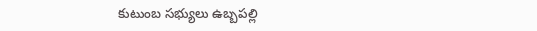కుటుంబ సభ్యులు ఉబ్బపల్లి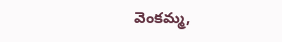వెంకమ్మ,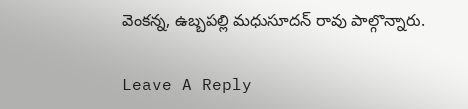వెంకన్న, ఉబ్బపల్లి మధుసూదన్ రావు పాల్గొన్నారు.

Leave A Reply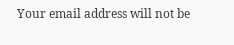Your email address will not be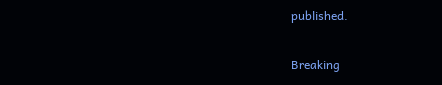published.

Breaking